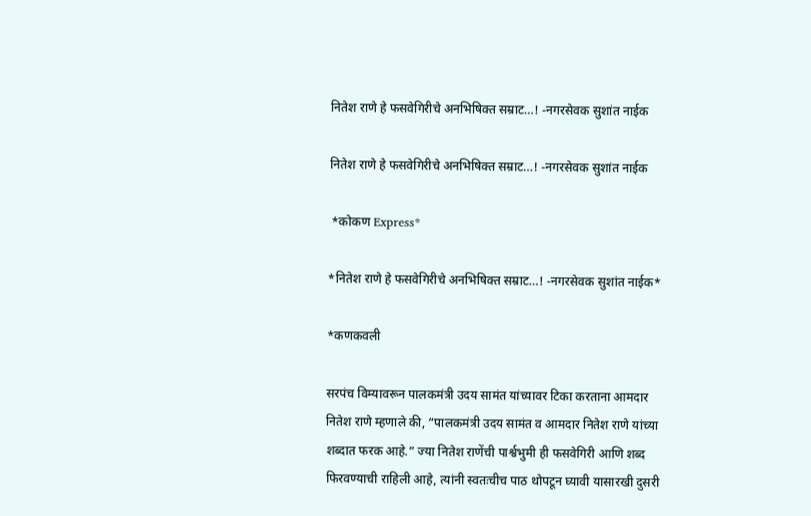नितेश राणे हे फसवेगिरीचे अनभिषिक्त सम्राट…! -नगरसेवक सुशांत नाईक

नितेश राणे हे फसवेगिरीचे अनभिषिक्त सम्राट…! -नगरसेवक सुशांत नाईक

 *कोकण Express*

*नितेश राणे हे फसवेगिरीचे अनभिषिक्त सम्राट…! -नगरसेवक सुशांत नाईक*

*कणकवली

सरपंच विम्यावरून पालकमंत्री उदय सामंत यांच्यावर टिका करताना आमदार नितेश राणे म्हणाले की, “पालकमंत्री उदय सामंत व आमदार नितेश राणे यांच्या शब्दात फरक आहे.” ज्या नितेश राणेंची पार्श्वभुमी ही फसवेगिरी आणि शब्द फिरवण्याची राहिली आहे, त्यांनी स्वतःचीच पाठ थोपटून घ्यावी यासारखी दुसरी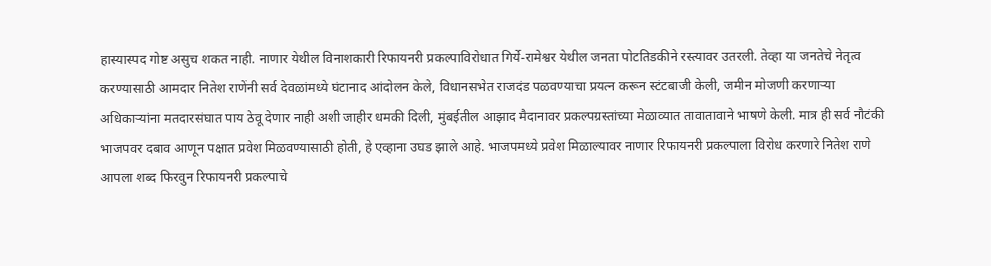हास्यास्पद गोष्ट असुच शकत नाही. नाणार येथील विनाशकारी रिफायनरी प्रकल्पाविरोधात गिर्ये-रामेश्वर येथील जनता पोटतिडकीने रस्त्यावर उतरली. तेव्हा या जनतेचे नेतृत्व करण्यासाठी आमदार नितेश राणेंनी सर्व देवळांमध्ये घंटानाद आंदोलन केले, विधानसभेत राजदंड पळवण्याचा प्रयत्न करून स्टंटबाजी केली, जमीन मोजणी करणार्‍या अधिकार्‍यांना मतदारसंघात पाय ठेवू देणार नाही अशी जाहीर धमकी दिली, मुंबईतील आझाद मैदानावर प्रकल्पग्रस्तांच्या मेळाव्यात तावातावाने भाषणे केली. मात्र ही सर्व नौटंकी भाजपवर दबाव आणून पक्षात प्रवेश मिळवण्यासाठी होती, हे एव्हाना उघड झाले आहे. भाजपमध्ये प्रवेश मिळाल्यावर नाणार रिफायनरी प्रकल्पाला विरोध करणारे नितेश राणे आपला शब्द फिरवुन रिफायनरी प्रकल्पाचे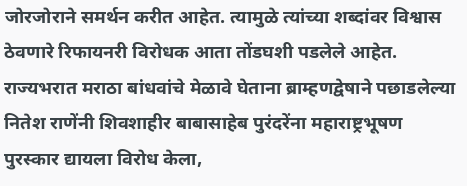जोरजोराने समर्थन करीत आहेत. त्यामुळे त्यांच्या शब्दांवर विश्वास ठेवणारे रिफायनरी विरोधक आता तोंडघशी पडलेले आहेत. राज्यभरात मराठा बांधवांचे मेळावे घेताना ब्राम्हणद्वेषाने पछाडलेल्या नितेश राणेंनी शिवशाहीर बाबासाहेब पुरंदरेंना महाराष्ट्रभूषण पुरस्कार द्यायला विरोध केला,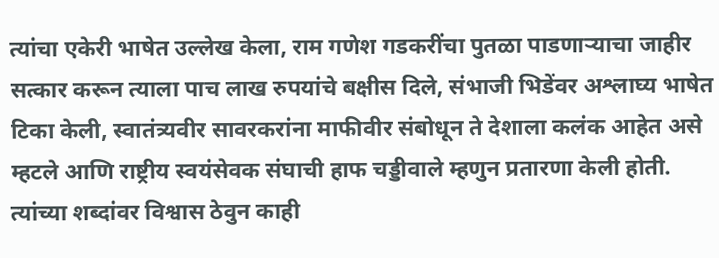त्यांचा एकेरी भाषेत उल्लेख केला, राम गणेश गडकरींचा पुतळा पाडणाऱ्याचा जाहीर सत्कार करून त्याला पाच लाख रुपयांचे बक्षीस दिले, संभाजी भिडेंवर अश्लाघ्य भाषेत टिका केली, स्वातंत्र्यवीर सावरकरांना माफीवीर संबोधून ते देशाला कलंक आहेत असे म्हटले आणि राष्ट्रीय स्वयंसेवक संघाची हाफ चड्डीवाले म्हणुन प्रतारणा केली होती. त्यांच्या शब्दांवर विश्वास ठेवुन काही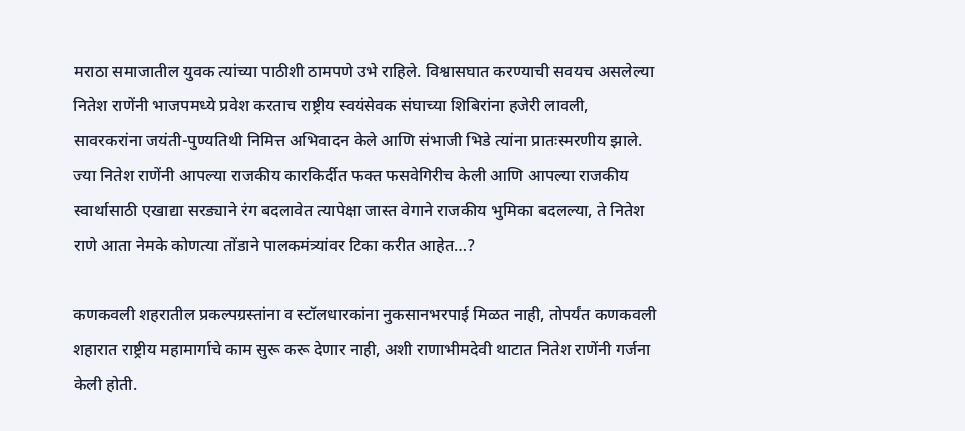मराठा समाजातील युवक त्यांच्या पाठीशी ठामपणे उभे राहिले. विश्वासघात करण्याची सवयच असलेल्या नितेश राणेंनी भाजपमध्ये प्रवेश करताच राष्ट्रीय स्वयंसेवक संघाच्या शिबिरांना हजेरी लावली, सावरकरांना जयंती-पुण्यतिथी निमित्त अभिवादन केले आणि संभाजी भिडे त्यांना प्रातःस्मरणीय झाले. ज्या नितेश राणेंनी आपल्या राजकीय कारकिर्दीत फक्त फसवेगिरीच केली आणि आपल्या राजकीय स्वार्थासाठी एखाद्या सरड्याने रंग बदलावेत त्यापेक्षा जास्त वेगाने राजकीय भुमिका बदलल्या, ते नितेश राणे आता नेमके कोणत्या तोंडाने पालकमंत्र्यांवर टिका करीत आहेत…?

कणकवली शहरातील प्रकल्पग्रस्तांना व स्टॉलधारकांना नुकसानभरपाई मिळत नाही, तोपर्यंत कणकवली शहारात राष्ट्रीय महामार्गाचे काम सुरू करू देणार नाही, अशी राणाभीमदेवी थाटात नितेश राणेंनी गर्जना केली होती.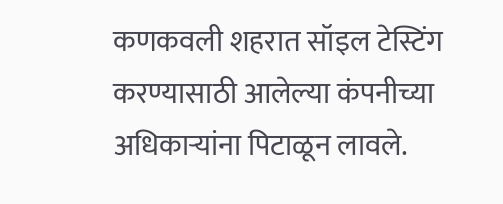कणकवली शहरात सॉइल टेस्टिंग करण्यासाठी आलेल्या कंपनीच्या अधिकार्‍यांना पिटाळून लावले.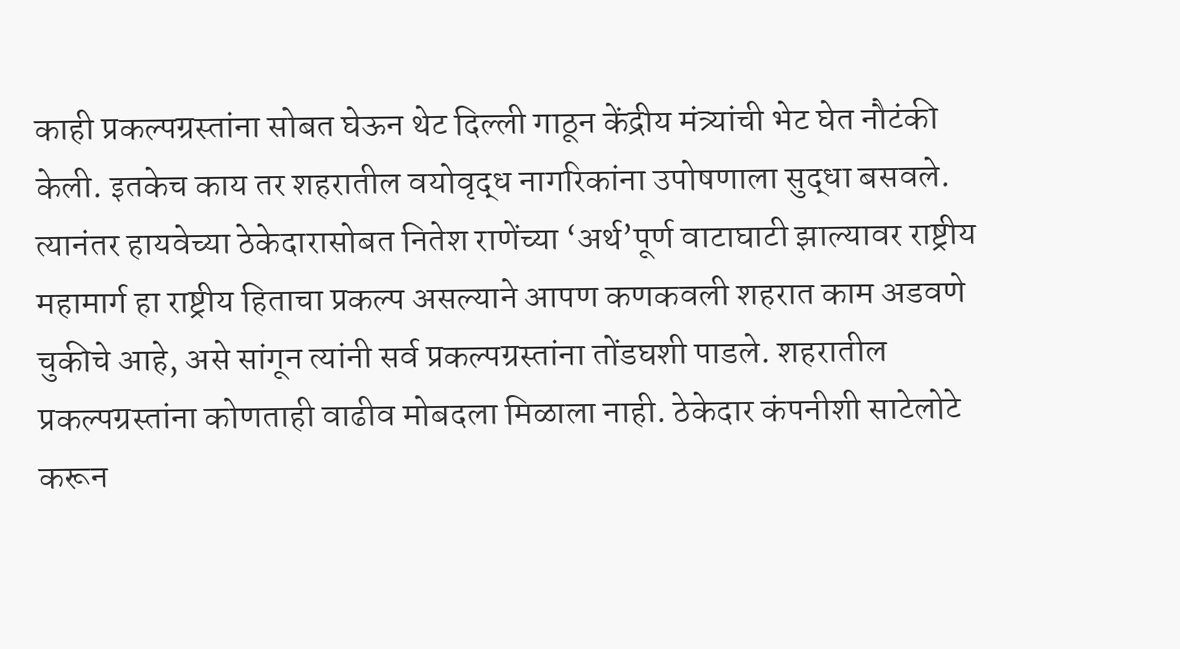काही प्रकल्पग्रस्तांना सोबत घेऊन थेट दिल्ली गाठून केंद्रीय मंत्र्यांची भेट घेत नौटंकी केली. इतकेच काय तर शहरातील वयोवृद्ध नागरिकांना उपोषणाला सुद्धा बसवले. त्यानंतर हायवेच्या ठेकेदारासोबत नितेश राणेंच्या ‘अर्थ’पूर्ण वाटाघाटी झाल्यावर राष्ट्रीय महामार्ग हा राष्ट्रीय हिताचा प्रकल्प असल्याने आपण कणकवली शहरात काम अडवणे चुकीचे आहे, असे सांगून त्यांनी सर्व प्रकल्पग्रस्तांना तोंडघशी पाडले. शहरातील प्रकल्पग्रस्तांना कोणताही वाढीव मोबदला मिळाला नाही. ठेकेदार कंपनीशी साटेलोटे करून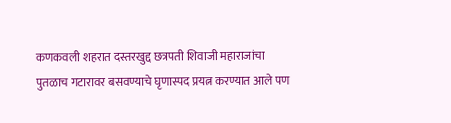कणकवली शहरात दस्तरखुद्द छत्रपती शिवाजी महाराजांचा पुतळाच गटारावर बसवण्याचे घृणास्पद प्रयत्न करण्यात आले पण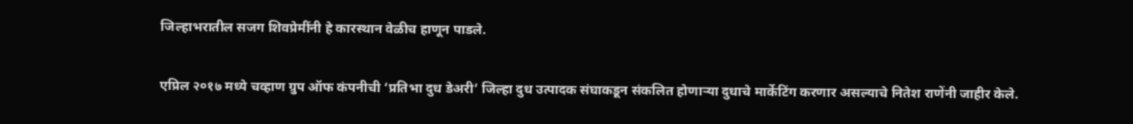जिल्हाभरातील सजग शिवप्रेमींनी हे कारस्थान वेळीच हाणून पाडले.

एप्रिल २०१७ मध्ये चव्हाण ग्रुप ऑफ कंपनीची ‘प्रतिभा दुध डेअरी’ जिल्हा दुध उत्पादक संघाकडून संकलित होणार्‍या दुधाचे मार्केटिंग करणार असल्याचे नितेश राणेंनी जाहीर केले.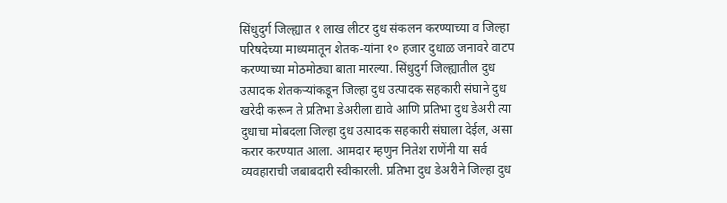सिंधुदुर्ग जिल्ह्यात १ लाख लीटर दुध संकलन करण्याच्या व जिल्हा परिषदेच्या माध्यमातून शेतक-यांना १० हजार दुधाळ जनावरे वाटप करण्याच्या मोठमोठ्या बाता मारल्या. सिंधुदुर्ग जिल्ह्यातील दुध उत्पादक शेतकर्‍यांकडून जिल्हा दुध उत्पादक सहकारी संघाने दुध खरेदी करून ते प्रतिभा डेअरीला द्यावे आणि प्रतिभा दुध डेअरी त्या दुधाचा मोबदला जिल्हा दुध उत्पादक सहकारी संघाला देईल, असा करार करण्यात आला. आमदार म्हणुन नितेश राणेंनी या सर्व व्यवहाराची जबाबदारी स्वीकारली. प्रतिभा दुध डेअरीने जिल्हा दुध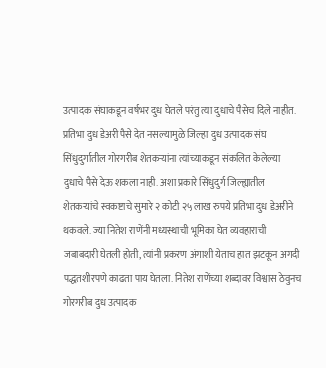उत्पादक संघाकडून वर्षभर दुध घेतले परंतु त्या दुधाचे पैसेच दिले नाहीत. प्रतिभा दुध डेअरी पैसे देत नसल्यामुळे जिल्हा दुध उत्पादक संघ सिंधुदुर्गातील गोरगरीब शेतकर्‍यांना त्यांच्याकडून संकलित केलेल्या दुधाचे पैसे देऊ शकला नाही. अशा प्रकारे सिंधुदुर्ग जिल्ह्यातील शेतकर्‍यांचे स्वकष्टाचे सुमारे २ कोटी २५ लाख रुपये प्रतिभा दुध डेअरीने थकवले. ज्या नितेश राणेंनी मध्यस्थाची भूमिका घेत व्यवहाराची जबाबदारी घेतली होती, त्यांनी प्रकरण अंगाशी येताच हात झटकून अगदी पद्धतशीरपणे काढता पाय घेतला. नितेश राणेंच्या शब्दावर विश्वास ठेवुनच गोरगरीब दुध उत्पादक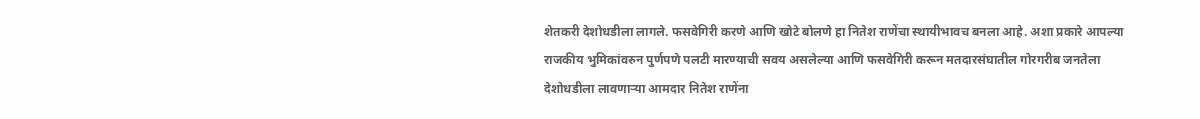शेतकरी देशोधडीला लागले. फसवेगिरी करणे आणि खोटे बोलणे हा नितेश राणेंचा स्थायीभावच बनला आहे. अशा प्रकारे आपल्या राजकीय भुमिकांवरुन पुर्णपणे पलटी मारण्याची सवय असलेल्या आणि फसवेगिरी करून मतदारसंघातील गोरगरीब जनतेला देशोधडीला लावणाऱ्या आमदार नितेश राणेंना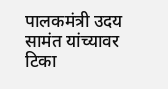पालकमंत्री उदय सामंत यांच्यावर टिका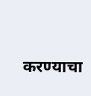करण्याचा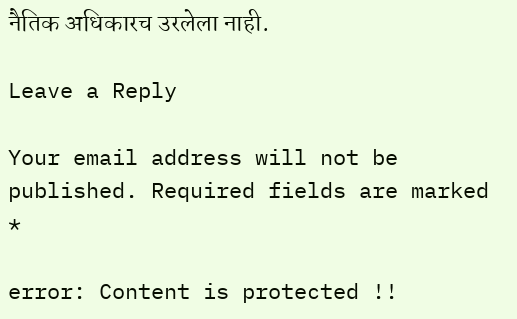नैतिक अधिकारच उरलेला नाही.

Leave a Reply

Your email address will not be published. Required fields are marked *

error: Content is protected !!